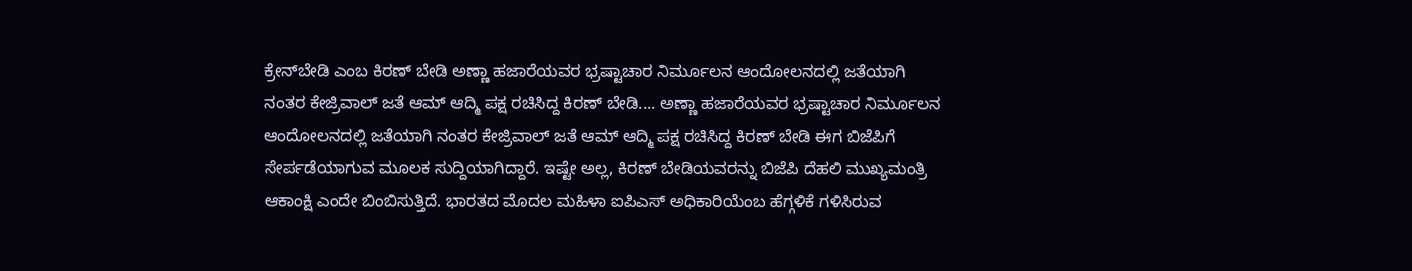ಕ್ರೇನ್‌ಬೇಡಿ ಎಂಬ ಕಿರಣ್ ಬೇಡಿ ಅಣ್ಣಾ ಹಜಾರೆಯವರ ಭ್ರಷ್ಟಾಚಾರ ನಿರ್ಮೂಲನ ಆಂದೋಲನದಲ್ಲಿ ಜತೆಯಾಗಿ ನಂತರ ಕೇಜ್ರಿವಾಲ್ ಜತೆ ಆಮ್ ಆದ್ಮಿ ಪಕ್ಷ ರಚಿಸಿದ್ದ ಕಿರಣ್ ಬೇಡಿ.... ಅಣ್ಣಾ ಹಜಾರೆಯವರ ಭ್ರಷ್ಟಾಚಾರ ನಿರ್ಮೂಲನ ಆಂದೋಲನದಲ್ಲಿ ಜತೆಯಾಗಿ ನಂತರ ಕೇಜ್ರಿವಾಲ್ ಜತೆ ಆಮ್ ಆದ್ಮಿ ಪಕ್ಷ ರಚಿಸಿದ್ದ ಕಿರಣ್ ಬೇಡಿ ಈಗ ಬಿಜೆಪಿಗೆ ಸೇರ್ಪಡೆಯಾಗುವ ಮೂಲಕ ಸುದ್ದಿಯಾಗಿದ್ದಾರೆ. ಇಷ್ಟೇ ಅಲ್ಲ, ಕಿರಣ್ ಬೇಡಿಯವರನ್ನು ಬಿಜೆಪಿ ದೆಹಲಿ ಮುಖ್ಯಮಂತ್ರಿ ಆಕಾಂಕ್ಷಿ ಎಂದೇ ಬಿಂಬಿಸುತ್ತಿದೆ. ಭಾರತದ ಮೊದಲ ಮಹಿಳಾ ಐಪಿಎಸ್ ಅಧಿಕಾರಿಯೆಂಬ ಹೆಗ್ಗಳಿಕೆ ಗಳಿಸಿರುವ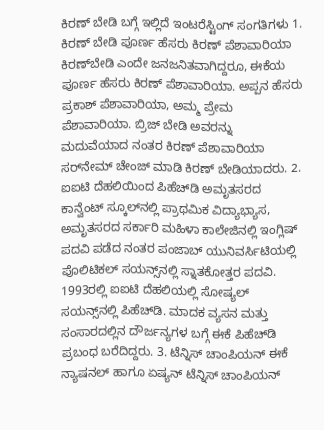ಕಿರಣ್ ಬೇಡಿ ಬಗ್ಗೆ ಇಲ್ಲಿದೆ ಇಂಟರೆಸ್ಟಿಂಗ್ ಸಂಗತಿಗಳು 1. ಕಿರಣ್ ಬೇಡಿ ಪೂರ್ಣ ಹೆಸರು ಕಿರಣ್ ಪೆಶಾವಾರಿಯಾ ಕಿರಣ್‌ಬೇಡಿ ಎಂದೇ ಜನಜನಿತವಾಗಿದ್ದರೂ, ಈಕೆಯ ಪೂರ್ಣ ಹೆಸರು ಕಿರಣ್ ಪೆಶಾವಾರಿಯಾ. ಅಪ್ಪನ ಹೆಸರು ಪ್ರಕಾಶ್ ಪೆಶಾವಾರಿಯಾ, ಅಮ್ಮ ಪ್ರೇಮ ಪೆಶಾವಾರಿಯಾ. ಬ್ರಿಜ್ ಬೇಡಿ ಅವರನ್ನು ಮದುವೆಯಾದ ನಂತರ ಕಿರಣ್ ಪೆಶಾವಾರಿಯಾ ಸರ್‌ನೇಮ್ ಚೇಂಜ್ ಮಾಡಿ ಕಿರಣ್ ಬೇಡಿಯಾದರು. 2. ಐಐಟಿ ದೆಹಲಿಯಿಂದ ಪಿಹೆಚ್‌ಡಿ ಅಮೃತಸರದ ಕಾನ್ವೆಂಟ್ ಸ್ಕೂಲ್‌ನಲ್ಲಿ ಪ್ರಾಥಮಿಕ ವಿದ್ಯಾಭ್ಯಾಸ, ಅಮೃತಸರದ ಸರ್ಕಾರಿ ಮಹಿಳಾ ಕಾಲೇಜಿನಲ್ಲಿ ಇಂಗ್ಲಿಷ್ ಪದವಿ ಪಡೆದ ನಂತರ ಪಂಜಾಬ್ ಯುನಿವರ್ಸಿಟಿಯಲ್ಲಿ ಪೊಲಿಟಿಕಲ್ ಸಯನ್ಸ್‌ನಲ್ಲಿ ಸ್ನಾತಕೋತ್ತರ ಪದವಿ. 1993ರಲ್ಲಿ ಐಐಟಿ ದೆಹಲಿಯಲ್ಲಿ ಸೋಷ್ಯಲ್ ಸಯನ್ಸ್‌ನಲ್ಲಿ ಪಿಹೆಚ್‌ಡಿ. ಮಾದಕ ವ್ಯಸನ ಮತ್ತು ಸಂಸಾರದಲ್ಲಿನ ದೌರ್ಜನ್ಯಗಳ ಬಗ್ಗೆ ಈಕೆ ಪಿಹೆಚ್‌ಡಿ ಪ್ರಬಂಧ ಬರೆದಿದ್ದರು. 3. ಟೆನ್ನಿಸ್ ಚಾಂಪಿಯನ್ ಈಕೆ ನ್ಯಾಷನಲ್ ಹಾಗೂ ಏಷ್ಯನ್ ಟೆನ್ನಿಸ್ ಚಾಂಪಿಯನ್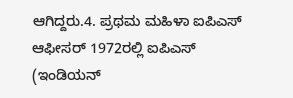ಆಗಿದ್ದರು.4. ಪ್ರಥಮ ಮಹಿಳಾ ಐಪಿಎಸ್ ಆಫೀಸರ್ 1972ರಲ್ಲಿ ಐಪಿಎಸ್ (ಇಂಡಿಯನ್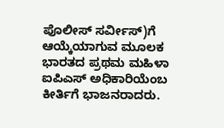ಪೊಲೀಸ್ ಸರ್ವೀಸ್)ಗೆ ಆಯ್ಕೆಯಾಗುವ ಮೂಲಕ ಭಾರತದ ಪ್ರಥಮ ಮಹಿಳಾ ಐಪಿಎಸ್ ಅಧಿಕಾರಿಯೆಂಬ ಕೀರ್ತಿಗೆ ಭಾಜನರಾದರು.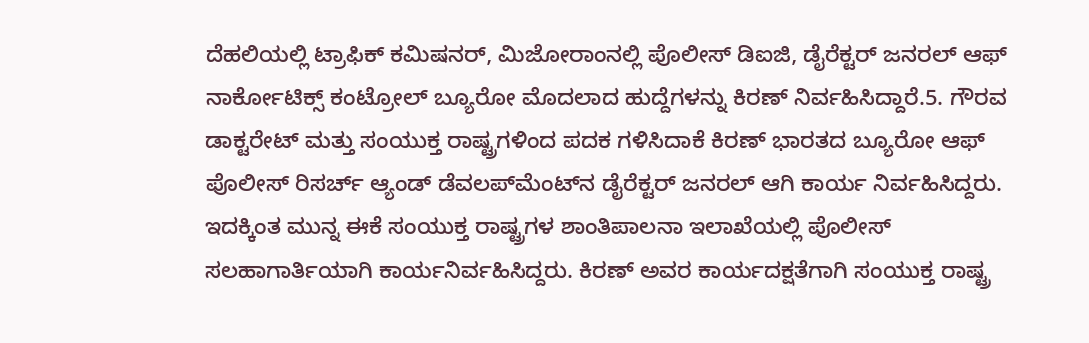ದೆಹಲಿಯಲ್ಲಿ ಟ್ರಾಫಿಕ್ ಕಮಿಷನರ್, ಮಿಜೋರಾಂನಲ್ಲಿ ಪೊಲೀಸ್ ಡಿಐಜಿ, ಡೈರೆಕ್ಟರ್ ಜನರಲ್ ಆಫ್ ನಾರ್ಕೋಟಿಕ್ಸ್ ಕಂಟ್ರೋಲ್ ಬ್ಯೂರೋ ಮೊದಲಾದ ಹುದ್ದೆಗಳನ್ನು ಕಿರಣ್ ನಿರ್ವಹಿಸಿದ್ದಾರೆ.5. ಗೌರವ ಡಾಕ್ಟರೇಟ್ ಮತ್ತು ಸಂಯುಕ್ತ ರಾಷ್ಟ್ರಗಳಿಂದ ಪದಕ ಗಳಿಸಿದಾಕೆ ಕಿರಣ್ ಭಾರತದ ಬ್ಯೂರೋ ಆಫ್ ಪೊಲೀಸ್ ರಿಸರ್ಚ್ ಆ್ಯಂಡ್ ಡೆವಲಪ್‌ಮೆಂಟ್‌ನ ಡೈರೆಕ್ಟರ್ ಜನರಲ್ ಆಗಿ ಕಾರ್ಯ ನಿರ್ವಹಿಸಿದ್ದರು. ಇದಕ್ಕಿಂತ ಮುನ್ನ ಈಕೆ ಸಂಯುಕ್ತ ರಾಷ್ಟ್ರಗಳ ಶಾಂತಿಪಾಲನಾ ಇಲಾಖೆಯಲ್ಲಿ ಪೊಲೀಸ್ ಸಲಹಾಗಾರ್ತಿಯಾಗಿ ಕಾರ್ಯನಿರ್ವಹಿಸಿದ್ದರು. ಕಿರಣ್ ಅವರ ಕಾರ್ಯದಕ್ಷತೆಗಾಗಿ ಸಂಯುಕ್ತ ರಾಷ್ಟ್ರ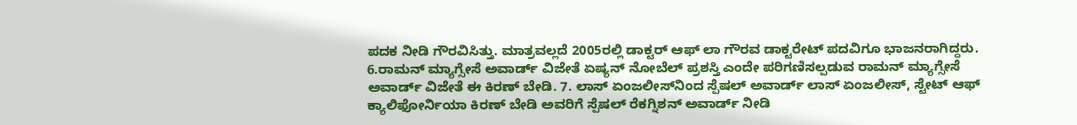ಪದಕ ನೀಡಿ ಗೌರವಿಸಿತ್ತು. ಮಾತ್ರವಲ್ಲದೆ 2005ರಲ್ಲಿ ಡಾಕ್ಟರ್ ಆಫ್ ಲಾ ಗೌರವ ಡಾಕ್ಟರೇಟ್ ಪದವಿಗೂ ಭಾಜನರಾಗಿದ್ದರು. 6.ರಾಮನ್ ಮ್ಯಾಗ್ಸೇಸೆ ಅವಾರ್ಡ್ ವಿಜೇತೆ ಏಷ್ಯನ್ ನೋಬೆಲ್ ಪ್ರಶಸ್ತಿ ಎಂದೇ ಪರಿಗಣಿಸಲ್ಪಡುವ ರಾಮನ್ ಮ್ಯಾಗ್ಸೇಸೆ ಅವಾರ್ಡ್ ವಿಜೇತೆ ಈ ಕಿರಣ್ ಬೇಡಿ. 7. ಲಾಸ್ ಏಂಜಲೀಸ್‌ನಿಂದ ಸ್ಪೆಷಲ್ ಅವಾರ್ಡ್ ಲಾಸ್ ಏಂಜಲೀಸ್, ಸ್ಟೇಟ್ ಆಫ್ ಕ್ಯಾಲಿಫೋರ್ನಿಯಾ ಕಿರಣ್ ಬೇಡಿ ಅವರಿಗೆ ಸ್ಪೆಷಲ್ ರೆಕಗ್ನಿಶನ್ ಅವಾರ್ಡ್ ನೀಡಿ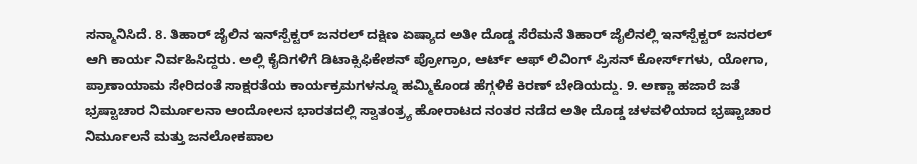ಸನ್ಮಾನಿಸಿದೆ. 8. ತಿಹಾರ್ ಜೈಲಿನ ಇನ್‌ಸ್ಪೆಕ್ಟರ್ ಜನರಲ್ ದಕ್ಷಿಣ ಏಷ್ಯಾದ ಅತೀ ದೊಡ್ಡ ಸೆರೆಮನೆ ತಿಹಾರ್ ಜೈಲಿನಲ್ಲಿ ಇನ್‌ಸ್ಪೆಕ್ಟರ್ ಜನರಲ್ ಆಗಿ ಕಾರ್ಯ ನಿರ್ವಹಿಸಿದ್ದರು. ಅಲ್ಲಿ ಕೈದಿಗಳಿಗೆ ಡಿಟಾಕ್ಸಿಫಿಕೇಶನ್ ಪ್ರೋಗ್ರಾಂ, ಆರ್ಟ್ ಆಫ್ ಲಿವಿಂಗ್ ಪ್ರಿಸನ್ ಕೋರ್ಸ್‌ಗಳು, ಯೋಗಾ, ಪ್ರಾಣಾಯಾಮ ಸೇರಿದಂತೆ ಸಾಕ್ಷರತೆಯ ಕಾರ್ಯಕ್ರಮಗಳನ್ನೂ ಹಮ್ಮಿಕೊಂಡ ಹೆಗ್ಗಳಿಕೆ ಕಿರಣ್ ಬೇಡಿಯದ್ದು. 9. ಅಣ್ಣಾ ಹಜಾರೆ ಜತೆ ಭ್ರಷ್ಟಾಚಾರ ನಿರ್ಮೂಲನಾ ಆಂದೋಲನ ಭಾರತದಲ್ಲಿ ಸ್ವಾತಂತ್ರ್ಯ ಹೋರಾಟದ ನಂತರ ನಡೆದ ಅತೀ ದೊಡ್ಡ ಚಳವಳಿಯಾದ ಭ್ರಷ್ಟಾಚಾರ ನಿರ್ಮೂಲನೆ ಮತ್ತು ಜನಲೋಕಪಾಲ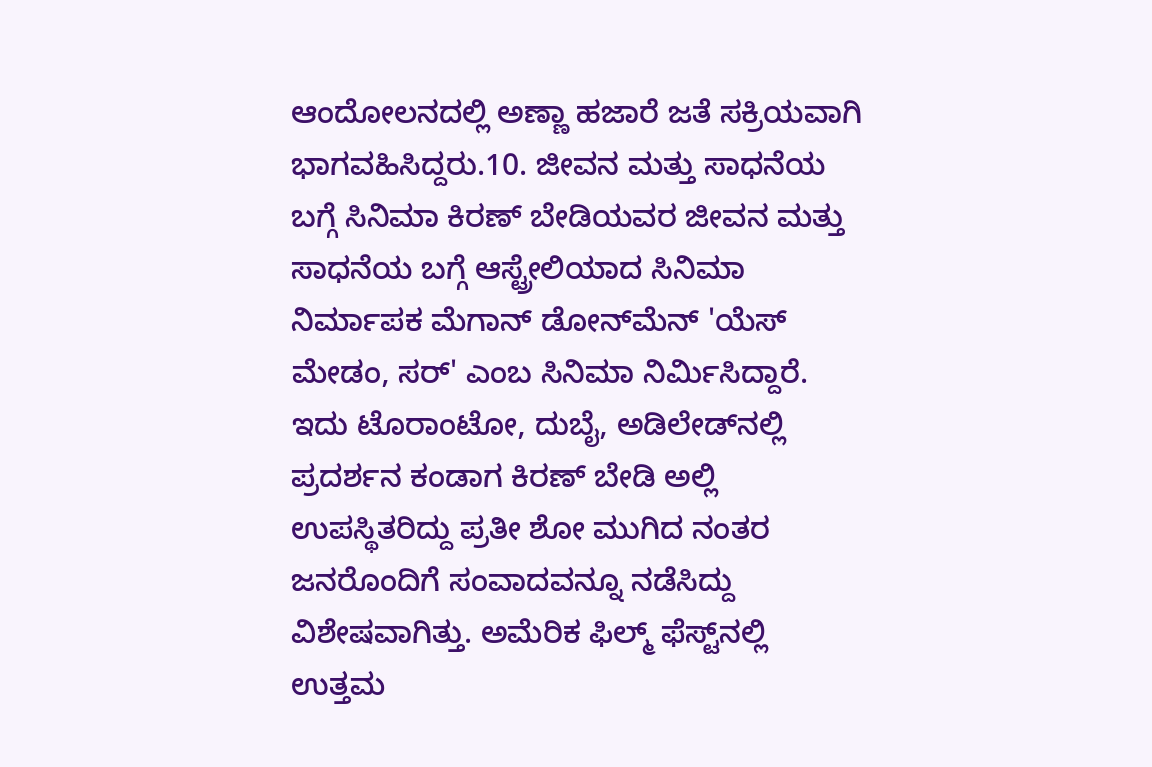ಆಂದೋಲನದಲ್ಲಿ ಅಣ್ಣಾ ಹಜಾರೆ ಜತೆ ಸಕ್ರಿಯವಾಗಿ ಭಾಗವಹಿಸಿದ್ದರು.10. ಜೀವನ ಮತ್ತು ಸಾಧನೆಯ ಬಗ್ಗೆ ಸಿನಿಮಾ ಕಿರಣ್ ಬೇಡಿಯವರ ಜೀವನ ಮತ್ತು ಸಾಧನೆಯ ಬಗ್ಗೆ ಆಸ್ಟ್ರೇಲಿಯಾದ ಸಿನಿಮಾ ನಿರ್ಮಾಪಕ ಮೆಗಾನ್ ಡೋನ್‌ಮೆನ್ 'ಯೆಸ್ ಮೇಡಂ, ಸರ್‌' ಎಂಬ ಸಿನಿಮಾ ನಿರ್ಮಿಸಿದ್ದಾರೆ. ಇದು ಟೊರಾಂಟೋ, ದುಬೈ, ಅಡಿಲೇಡ್‌ನಲ್ಲಿ ಪ್ರದರ್ಶನ ಕಂಡಾಗ ಕಿರಣ್ ಬೇಡಿ ಅಲ್ಲಿ ಉಪಸ್ಥಿತರಿದ್ದು ಪ್ರತೀ ಶೋ ಮುಗಿದ ನಂತರ ಜನರೊಂದಿಗೆ ಸಂವಾದವನ್ನೂ ನಡೆಸಿದ್ದು ವಿಶೇಷವಾಗಿತ್ತು. ಅಮೆರಿಕ ಫಿಲ್ಮ್ ಫೆಸ್ಟ್‌ನಲ್ಲಿ ಉತ್ತಮ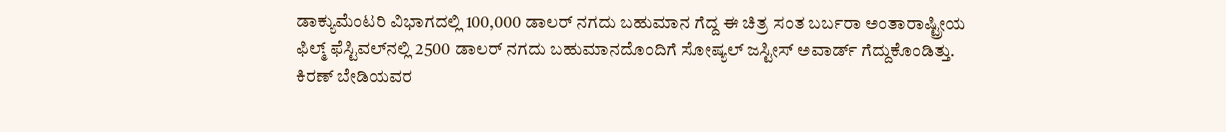ಡಾಕ್ಯುಮೆಂಟರಿ ವಿಭಾಗದಲ್ಲಿ 100,000 ಡಾಲರ್ ನಗದು ಬಹುಮಾನ ಗೆದ್ದ ಈ ಚಿತ್ರ ಸಂತ ಬರ್ಬರಾ ಅಂತಾರಾಷ್ಟ್ರೀಯ ಫಿಲ್ಮ್ ಫೆಸ್ಟಿವಲ್‌ನಲ್ಲಿ 2500 ಡಾಲರ್ ನಗದು ಬಹುಮಾನದೊಂದಿಗೆ ಸೋಷ್ಯಲ್ ಜಸ್ಟೀಸ್ ಅವಾರ್ಡ್ ಗೆದ್ದುಕೊಂಡಿತ್ತು. ಕಿರಣ್ ಬೇಡಿಯವರ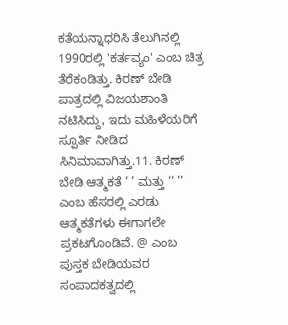ಕತೆಯನ್ನಾಧರಿಸಿ ತೆಲುಗಿನಲ್ಲಿ 1990ರಲ್ಲಿ 'ಕರ್ತವ್ಯಂ' ಎಂಬ ಚಿತ್ರ ತೆರೆಕಂಡಿತ್ತು. ಕಿರಣ್ ಬೇಡಿ ಪಾತ್ರದಲ್ಲಿ ವಿಜಯಶಾಂತಿ ನಟಿಸಿದ್ದು, ಇದು ಮಹಿಳೆಯರಿಗೆ ಸ್ಪೂರ್ತಿ ನೀಡಿದ ಸಿನಿಮಾವಾಗಿತ್ತು.11. ಕಿರಣ್ ಬೇಡಿ ಆತ್ಮಕತೆ ‘ ’ ಮತ್ತು ‘‘ ’’ ಎಂಬ ಹೆಸರಲ್ಲಿ ಎರಡು ಆತ್ಮಕತೆಗಳು ಈಗಾಗಲೇ ಪ್ರಕಟಗೊಂಡಿವೆ. @ ಎಂಬ ಪುಸ್ತಕ ಬೇಡಿಯವರ ಸಂಪಾದಕತ್ವದಲ್ಲಿ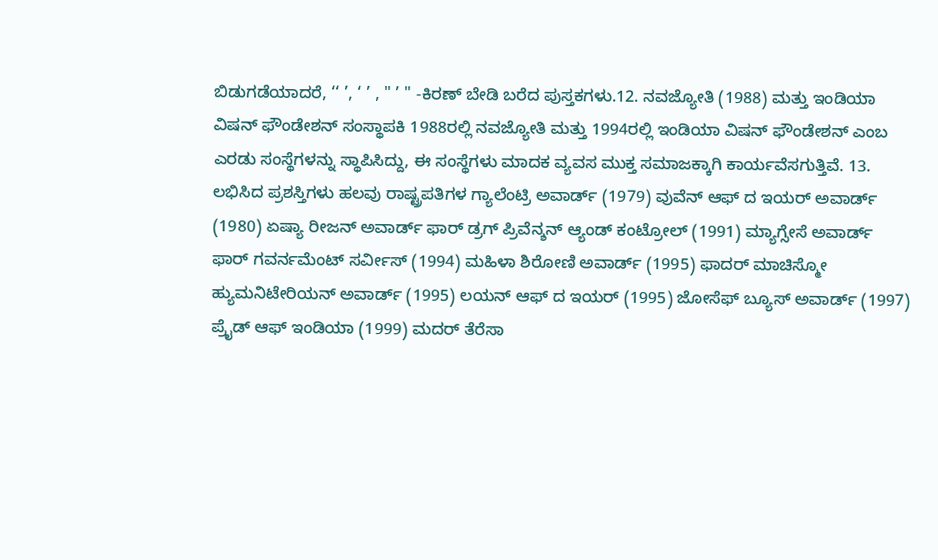ಬಿಡುಗಡೆಯಾದರೆ, ‘‘ ’, ‘ ’ , " ’ " -ಕಿರಣ್ ಬೇಡಿ ಬರೆದ ಪುಸ್ತಕಗಳು.12. ನವಜ್ಯೋತಿ (1988) ಮತ್ತು ಇಂಡಿಯಾ ವಿಷನ್ ಫೌಂಡೇಶನ್ ಸಂಸ್ಥಾಪಕಿ 1988ರಲ್ಲಿ ನವಜ್ಯೋತಿ ಮತ್ತು 1994ರಲ್ಲಿ ಇಂಡಿಯಾ ವಿಷನ್ ಫೌಂಡೇಶನ್ ಎಂಬ ಎರಡು ಸಂಸ್ಥೆಗಳನ್ನು ಸ್ಥಾಪಿಸಿದ್ದು, ಈ ಸಂಸ್ಥೆಗಳು ಮಾದಕ ವ್ಯವಸ ಮುಕ್ತ ಸಮಾಜಕ್ಕಾಗಿ ಕಾರ್ಯವೆಸಗುತ್ತಿವೆ. 13. ಲಭಿಸಿದ ಪ್ರಶಸ್ತಿಗಳು ಹಲವು ರಾಷ್ಟ್ರಪತಿಗಳ ಗ್ಯಾಲೆಂಟ್ರಿ ಅವಾರ್ಡ್ (1979) ವುವೆನ್ ಆಫ್ ದ ಇಯರ್ ಅವಾರ್ಡ್ (1980) ಏಷ್ಯಾ ರೀಜನ್ ಅವಾರ್ಡ್ ಫಾರ್ ಡ್ರಗ್ ಪ್ರಿವೆನ್ಶನ್ ಆ್ಯಂಡ್ ಕಂಟ್ರೋಲ್ (1991) ಮ್ಯಾಗ್ಸೇಸೆ ಅವಾರ್ಡ್ ಫಾರ್ ಗವರ್ನಮೆಂಟ್ ಸರ್ವೀಸ್ (1994) ಮಹಿಳಾ ಶಿರೋಣಿ ಅವಾರ್ಡ್ (1995) ಫಾದರ್ ಮಾಚಿಸ್ಮೋ ಹ್ಯುಮನಿಟೇರಿಯನ್ ಅವಾರ್ಡ್ (1995) ಲಯನ್ ಆಫ್ ದ ಇಯರ್ (1995) ಜೋಸೆಫ್ ಬ್ಯೂಸ್ ಅವಾರ್ಡ್ (1997) ಪ್ರೈಡ್ ಆಫ್ ಇಂಡಿಯಾ (1999) ಮದರ್ ತೆರೆಸಾ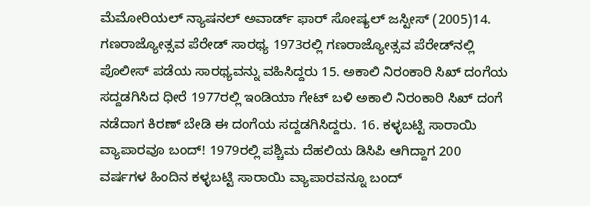ಮೆಮೋರಿಯಲ್ ನ್ಯಾಷನಲ್ ಅವಾರ್ಡ್ ಫಾರ್ ಸೋಷ್ಯಲ್ ಜಸ್ಟೀಸ್ (2005)14. ಗಣರಾಜ್ಯೋತ್ಸವ ಪೆರೇಡ್ ಸಾರಥ್ಯ 1973ರಲ್ಲಿ ಗಣರಾಜ್ಯೋತ್ಸವ ಪೆರೇಡ್‌ನಲ್ಲಿ ಪೊಲೀಸ್ ಪಡೆಯ ಸಾರಥ್ಯವನ್ನು ವಹಿಸಿದ್ದರು 15. ಅಕಾಲಿ ನಿರಂಕಾರಿ ಸಿಖ್ ದಂಗೆಯ ಸದ್ದಡಗಿಸಿದ ಧೀರೆ 1977ರಲ್ಲಿ ಇಂಡಿಯಾ ಗೇಟ್ ಬಳಿ ಅಕಾಲಿ ನಿರಂಕಾರಿ ಸಿಖ್ ದಂಗೆ ನಡೆದಾಗ ಕಿರಣ್ ಬೇಡಿ ಈ ದಂಗೆಯ ಸದ್ದಡಗಿಸಿದ್ದರು. 16. ಕಳ್ಳಬಟ್ಟಿ ಸಾರಾಯಿ ವ್ಯಾಪಾರವೂ ಬಂದ್! 1979ರಲ್ಲಿ ಪಶ್ಚಿಮ ದೆಹಲಿಯ ಡಿಸಿಪಿ ಆಗಿದ್ದಾಗ 200 ವರ್ಷಗಳ ಹಿಂದಿನ ಕಳ್ಳಬಟ್ಟಿ ಸಾರಾಯಿ ವ್ಯಾಪಾರವನ್ನೂ ಬಂದ್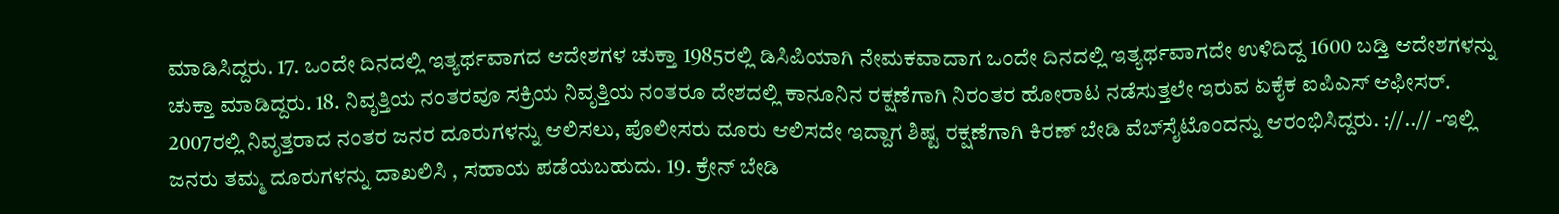ಮಾಡಿಸಿದ್ದರು. 17. ಒಂದೇ ದಿನದಲ್ಲಿ ಇತ್ಯರ್ಥವಾಗದ ಆದೇಶಗಳ ಚುಕ್ತಾ 1985ರಲ್ಲಿ ಡಿಸಿಪಿಯಾಗಿ ನೇಮಕವಾದಾಗ ಒಂದೇ ದಿನದಲ್ಲಿ ಇತ್ಯರ್ಥವಾಗದೇ ಉಳಿದಿದ್ದ 1600 ಬಡ್ತಿ ಆದೇಶಗಳನ್ನು ಚುಕ್ತಾ ಮಾಡಿದ್ದರು. 18. ನಿವೃತ್ತಿಯ ನಂತರವೂ ಸಕ್ರಿಯ ನಿವೃತ್ತಿಯ ನಂತರೂ ದೇಶದಲ್ಲಿ ಕಾನೂನಿನ ರಕ್ಷಣೆಗಾಗಿ ನಿರಂತರ ಹೋರಾಟ ನಡೆಸುತ್ತಲೇ ಇರುವ ಏಕೈಕ ಐಪಿಎಸ್ ಆಫೀಸರ್. 2007ರಲ್ಲಿ ನಿವೃತ್ತರಾದ ನಂತರ ಜನರ ದೂರುಗಳನ್ನು ಆಲಿಸಲು, ಪೊಲೀಸರು ದೂರು ಆಲಿಸದೇ ಇದ್ದಾಗ ಶಿಷ್ಟ ರಕ್ಷಣೆಗಾಗಿ ಕಿರಣ್ ಬೇಡಿ ವೆಬ್‌ಸೈಟೊಂದನ್ನು ಆರಂಭಿಸಿದ್ದರು. ://..// -ಇಲ್ಲಿ ಜನರು ತಮ್ಮ ದೂರುಗಳನ್ನು ದಾಖಲಿಸಿ , ಸಹಾಯ ಪಡೆಯಬಹುದು. 19. ಕ್ರೇನ್ ಬೇಡಿ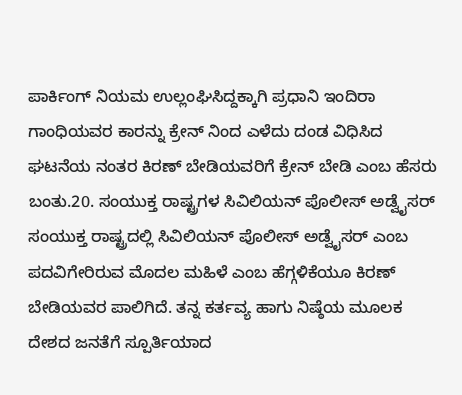ಪಾರ್ಕಿಂಗ್ ನಿಯಮ ಉಲ್ಲಂಘಿಸಿದ್ದಕ್ಕಾಗಿ ಪ್ರಧಾನಿ ಇಂದಿರಾ ಗಾಂಧಿಯವರ ಕಾರನ್ನು ಕ್ರೇನ್ ನಿಂದ ಎಳೆದು ದಂಡ ವಿಧಿಸಿದ ಘಟನೆಯ ನಂತರ ಕಿರಣ್ ಬೇಡಿಯವರಿಗೆ ಕ್ರೇನ್ ಬೇಡಿ ಎಂಬ ಹೆಸರು ಬಂತು.20. ಸಂಯುಕ್ತ ರಾಷ್ಟ್ರಗಳ ಸಿವಿಲಿಯನ್ ಪೊಲೀಸ್ ಅಡ್ವೈಸರ್ ಸಂಯುಕ್ತ ರಾಷ್ಟ್ರದಲ್ಲಿ ಸಿವಿಲಿಯನ್ ಪೊಲೀಸ್ ಅಡ್ವೈಸರ್ ಎಂಬ ಪದವಿಗೇರಿರುವ ಮೊದಲ ಮಹಿಳೆ ಎಂಬ ಹೆಗ್ಗಳಿಕೆಯೂ ಕಿರಣ್ ಬೇಡಿಯವರ ಪಾಲಿಗಿದೆ. ತನ್ನ ಕರ್ತವ್ಯ ಹಾಗು ನಿಷ್ಠೆಯ ಮೂಲಕ ದೇಶದ ಜನತೆಗೆ ಸ್ಪೂರ್ತಿಯಾದ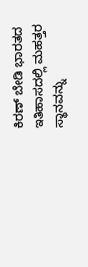ಕಿರಣ್ ಬೇಡಿ ಭಾರತದ ಇತಿಹಾಸದಲ್ಲಿ ಮಹತ್ತರ ಸ್ಥಾನವನ್ನು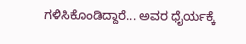ಗಳಿಸಿಕೊಂಡಿದ್ದಾರೆ... ಅವರ ಧೈರ್ಯಕ್ಕೆ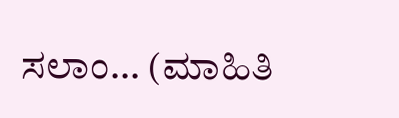ಸಲಾಂ... (ಮಾಹಿತಿ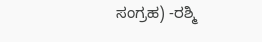ಸಂಗ್ರಹ) -ರಶ್ಮಿ